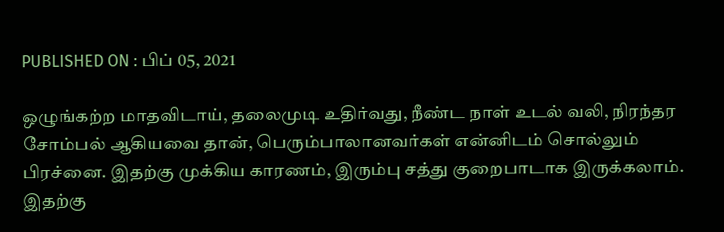PUBLISHED ON : பிப் 05, 2021

ஒழுங்கற்ற மாதவிடாய், தலைமுடி உதிர்வது, நீண்ட நாள் உடல் வலி, நிரந்தர சோம்பல் ஆகியவை தான், பெரும்பாலானவர்கள் என்னிடம் சொல்லும் பிரச்னை. இதற்கு முக்கிய காரணம், இரும்பு சத்து குறைபாடாக இருக்கலாம்.
இதற்கு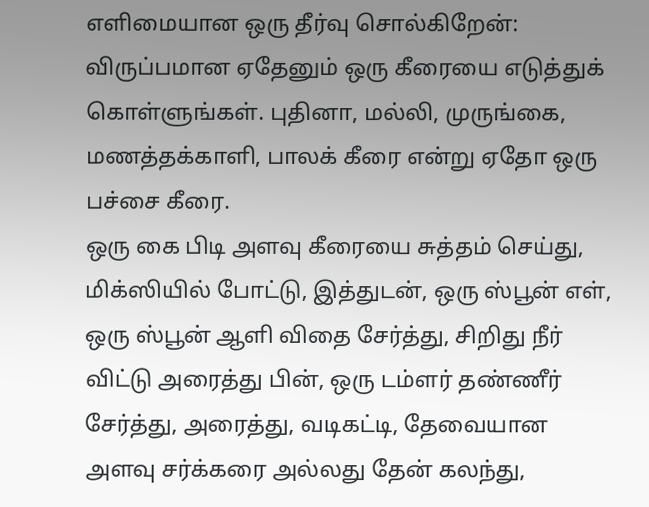எளிமையான ஒரு தீர்வு சொல்கிறேன்:
விருப்பமான ஏதேனும் ஒரு கீரையை எடுத்துக் கொள்ளுங்கள். புதினா, மல்லி, முருங்கை, மணத்தக்காளி, பாலக் கீரை என்று ஏதோ ஒரு பச்சை கீரை.
ஒரு கை பிடி அளவு கீரையை சுத்தம் செய்து, மிக்ஸியில் போட்டு, இத்துடன், ஒரு ஸ்பூன் எள், ஒரு ஸ்பூன் ஆளி விதை சேர்த்து, சிறிது நீர் விட்டு அரைத்து பின், ஒரு டம்ளர் தண்ணீர் சேர்த்து, அரைத்து, வடிகட்டி, தேவையான அளவு சர்க்கரை அல்லது தேன் கலந்து,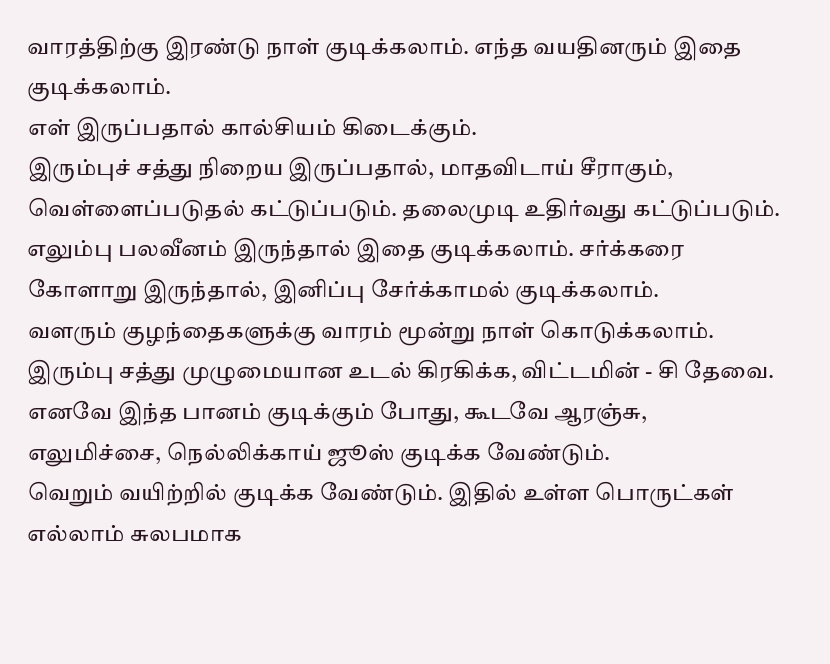வாரத்திற்கு இரண்டு நாள் குடிக்கலாம். எந்த வயதினரும் இதை குடிக்கலாம்.
எள் இருப்பதால் கால்சியம் கிடைக்கும்.
இரும்புச் சத்து நிறைய இருப்பதால், மாதவிடாய் சீராகும், வெள்ளைப்படுதல் கட்டுப்படும். தலைமுடி உதிர்வது கட்டுப்படும். எலும்பு பலவீனம் இருந்தால் இதை குடிக்கலாம். சர்க்கரை கோளாறு இருந்தால், இனிப்பு சேர்க்காமல் குடிக்கலாம்.
வளரும் குழந்தைகளுக்கு வாரம் மூன்று நாள் கொடுக்கலாம். இரும்பு சத்து முழுமையான உடல் கிரகிக்க, விட்டமின் - சி தேவை.
எனவே இந்த பானம் குடிக்கும் போது, கூடவே ஆரஞ்சு, எலுமிச்சை, நெல்லிக்காய் ஜூஸ் குடிக்க வேண்டும்.
வெறும் வயிற்றில் குடிக்க வேண்டும். இதில் உள்ள பொருட்கள் எல்லாம் சுலபமாக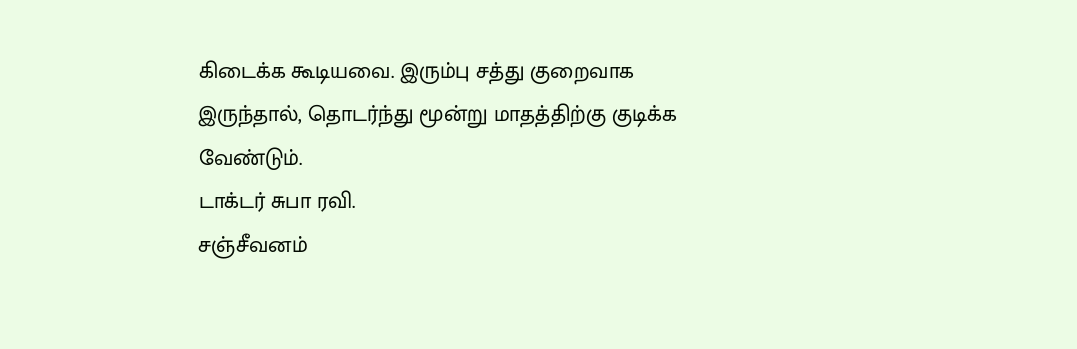கிடைக்க கூடியவை. இரும்பு சத்து குறைவாக இருந்தால், தொடர்ந்து மூன்று மாதத்திற்கு குடிக்க வேண்டும்.
டாக்டர் சுபா ரவி.
சஞ்சீவனம்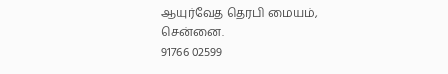ஆயுர்வேத தெரபி மையம்,
சென்னை.
91766 02599